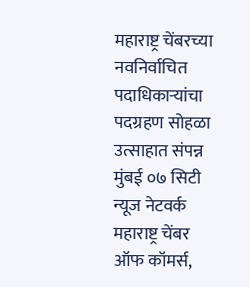महाराष्ट्र चेंबरच्या नवनिर्वाचित पदाधिकाऱ्यांचा पदग्रहण सोहळा उत्साहात संपन्न
मुंबई ०७ सिटी न्यूज नेटवर्क
महाराष्ट्र चेंबर ऑफ कॉमर्स,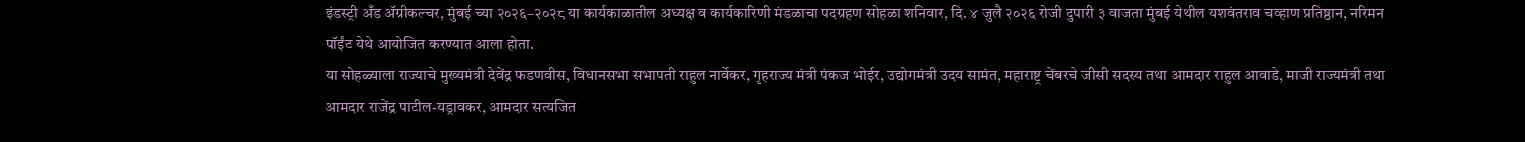इंडस्ट्री अँड ॲग्रीकल्चर, मुंबई च्या २०२६–२०२८ या कार्यकाळातील अध्यक्ष व कार्यकारिणी मंडळाचा पदग्रहण सोहळा शनिवार, दि. ४ जुलै २०२६ रोजी दुपारी ३ वाजता मुंबई येथील यशवंतराव चव्हाण प्रतिष्ठान, नरिमन पॉईंट येथे आयोजित करण्यात आला होता.
या सोहळ्याला राज्याचे मुख्यमंत्री देवेंद्र फडणवीस, विधानसभा सभापती राहुल नार्वेकर, गृहराज्य मंत्री पंकज भोईर, उद्योगमंत्री उदय सामंत, महाराष्ट्र चेंबरचे जीसी सदस्य तथा आमदार राहुल आवाडे, माजी राज्यमंत्री तथा आमदार राजेंद्र पाटील-यड्रावकर, आमदार सत्यजित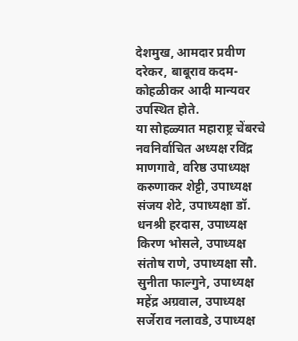देशमुख, आमदार प्रवीण दरेकर, बाबूराव कदम-कोहळीकर आदी मान्यवर उपस्थित होते.
या सोहळ्यात महाराष्ट्र चेंबरचे नवनिर्वाचित अध्यक्ष रविंद्र माणगावे, वरिष्ठ उपाध्यक्ष करुणाकर शेट्टी, उपाध्यक्ष संजय शेटे, उपाध्यक्षा डॉ. धनश्री हरदास, उपाध्यक्ष किरण भोसले, उपाध्यक्ष संतोष राणे, उपाध्यक्षा सौ. सुनीता फाल्गुने, उपाध्यक्ष महेंद्र अग्रवाल, उपाध्यक्ष सर्जेराव नलावडे, उपाध्यक्ष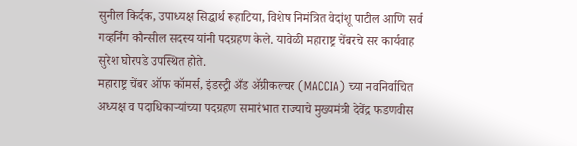सुनील किर्दक, उपाध्यक्ष सिद्धार्थ रूहाटिया, विशेष निमंत्रित वेदांशू पाटील आणि सर्व गव्हर्निंग कौन्सील सदस्य यांनी पदग्रहण केले. यावेळी महाराष्ट्र चेंबरचे सर कार्यवाह सुरेश घोरपडे उपस्थित होते.
महाराष्ट्र चेंबर ऑफ कॉमर्स, इंडस्ट्री अँड ॲग्रीकल्चर (MACCIA) च्या नवनिर्वाचित अध्यक्ष व पदाधिकाऱ्यांच्या पदग्रहण समारंभात राज्याचे मुख्यमंत्री देवेंद्र फडणवीस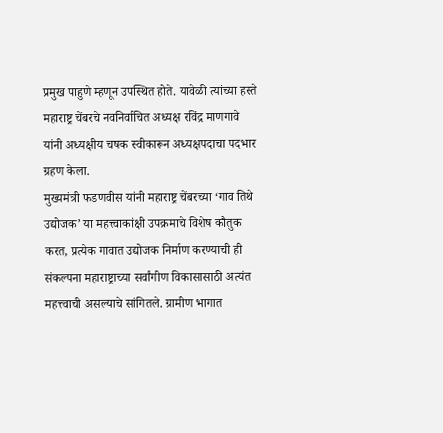प्रमुख पाहुणे म्हणून उपस्थित होते. यावेळी त्यांच्या हस्ते महाराष्ट्र चेंबरचे नवनिर्वाचित अध्यक्ष रविंद्र माणगावे यांनी अध्यक्षीय चषक स्वीकारून अध्यक्षपदाचा पदभार ग्रहण केला.
मुख्यमंत्री फडणवीस यांनी महाराष्ट्र चेंबरच्या ‘गाव तिथे उद्योजक’ या महत्त्वाकांक्षी उपक्रमाचे विशेष कौतुक करत, प्रत्येक गावात उद्योजक निर्माण करण्याची ही संकल्पना महाराष्ट्राच्या सर्वांगीण विकासासाठी अत्यंत महत्त्वाची असल्याचे सांगितले. ग्रामीण भागात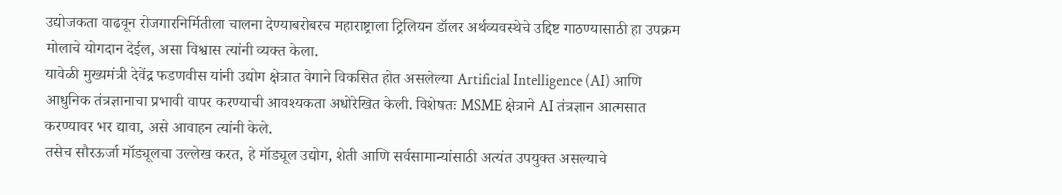उद्योजकता वाढवून रोजगारनिर्मितीला चालना देण्याबरोबरच महाराष्ट्राला ट्रिलियन डॉलर अर्थव्यवस्थेचे उद्दिष्ट गाठण्यासाठी हा उपक्रम मोलाचे योगदान देईल, असा विश्वास त्यांनी व्यक्त केला.
यावेळी मुख्यमंत्री देवेंद्र फडणवीस यांनी उद्योग क्षेत्रात वेगाने विकसित होत असलेल्या Artificial Intelligence (AI) आणि आधुनिक तंत्रज्ञानाचा प्रभावी वापर करण्याची आवश्यकता अधोरेखित केली. विशेषतः MSME क्षेत्राने AI तंत्रज्ञान आत्मसात करण्यावर भर द्यावा, असे आवाहन त्यांनी केले.
तसेच सौरऊर्जा मॉड्यूलचा उल्लेख करत, हे मॉड्यूल उद्योग, शेती आणि सर्वसामान्यांसाठी अत्यंत उपयुक्त असल्याचे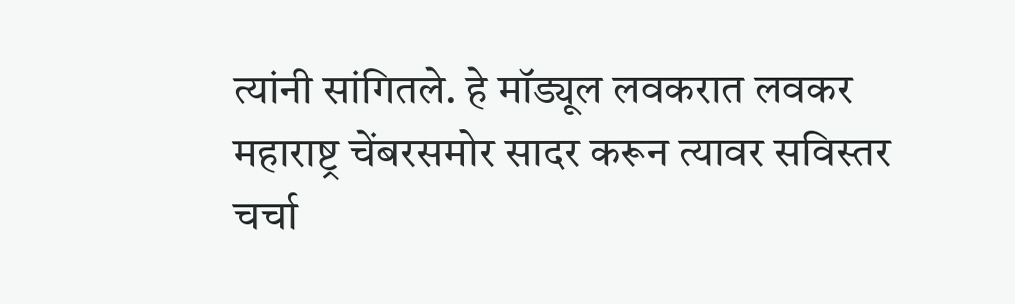त्यांनी सांगितले. हे मॉड्यूल लवकरात लवकर महाराष्ट्र चेंबरसमोर सादर करून त्यावर सविस्तर चर्चा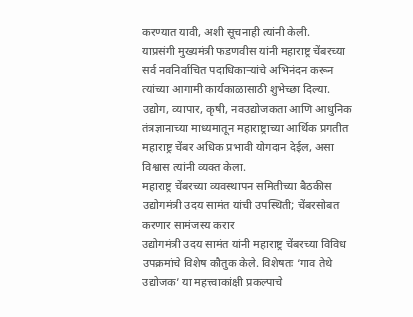करण्यात यावी, अशी सूचनाही त्यांनी केली.
याप्रसंगी मुख्यमंत्री फडणवीस यांनी महाराष्ट्र चेंबरच्या सर्व नवनिर्वाचित पदाधिकाऱ्यांचे अभिनंदन करून त्यांच्या आगामी कार्यकाळासाठी शुभेच्छा दिल्या. उद्योग, व्यापार, कृषी, नवउद्योजकता आणि आधुनिक तंत्रज्ञानाच्या माध्यमातून महाराष्ट्राच्या आर्थिक प्रगतीत महाराष्ट्र चेंबर अधिक प्रभावी योगदान देईल, असा विश्वास त्यांनी व्यक्त केला.
महाराष्ट्र चेंबरच्या व्यवस्थापन समितीच्या बैठकीस उद्योगमंत्री उदय सामंत यांची उपस्थिती; चेंबरसोबत करणार सामंजस्य करार
उद्योगमंत्री उदय सामंत यांनी महाराष्ट्र चेंबरच्या विविध उपक्रमांचे विशेष कौतुक केले. विशेषतः ‘गाव तेथे उद्योजक’ या महत्त्वाकांक्षी प्रकल्पाचे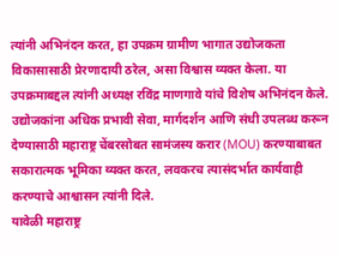त्यांनी अभिनंदन करत, हा उपक्रम ग्रामीण भागात उद्योजकता विकासासाठी प्रेरणादायी ठरेल, असा विश्वास व्यक्त केला. या उपक्रमाबद्दल त्यांनी अध्यक्ष रविंद्र माणगावे यांचे विशेष अभिनंदन केले.
उद्योजकांना अधिक प्रभावी सेवा, मार्गदर्शन आणि संधी उपलब्ध करून देण्यासाठी महाराष्ट्र चेंबरसोबत सामंजस्य करार (MOU) करण्याबाबत सकारात्मक भूमिका व्यक्त करत, लवकरच त्यासंदर्भात कार्यवाही करण्याचे आश्वासन त्यांनी दिले.
यावेळी महाराष्ट्र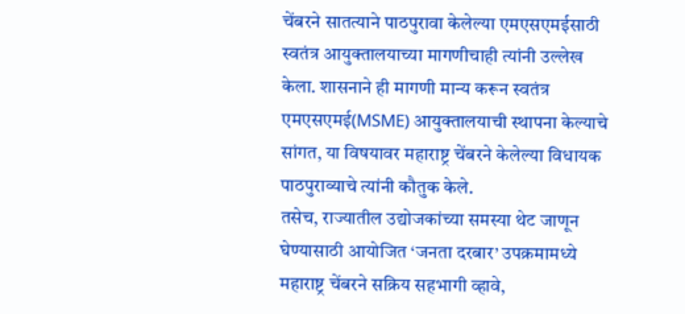चेंबरने सातत्याने पाठपुरावा केलेल्या एमएसएमईसाठी स्वतंत्र आयुक्तालयाच्या मागणीचाही त्यांनी उल्लेख केला. शासनाने ही मागणी मान्य करून स्वतंत्र एमएसएमई(MSME) आयुक्तालयाची स्थापना केल्याचे सांगत, या विषयावर महाराष्ट्र चेंबरने केलेल्या विधायक पाठपुराव्याचे त्यांनी कौतुक केले.
तसेच, राज्यातील उद्योजकांच्या समस्या थेट जाणून घेण्यासाठी आयोजित ‘जनता दरबार’ उपक्रमामध्ये महाराष्ट्र चेंबरने सक्रिय सहभागी व्हावे,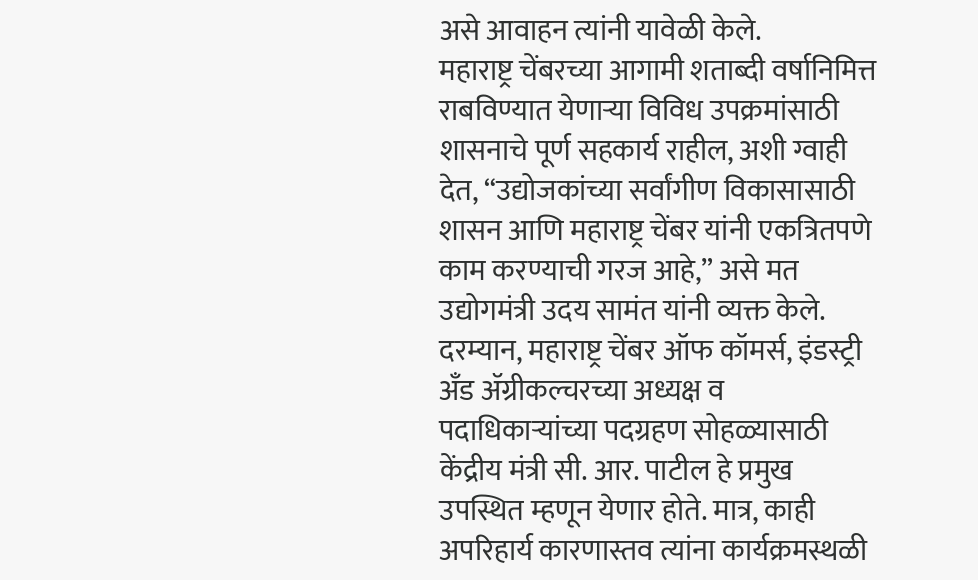असे आवाहन त्यांनी यावेळी केले.
महाराष्ट्र चेंबरच्या आगामी शताब्दी वर्षानिमित्त राबविण्यात येणाऱ्या विविध उपक्रमांसाठी शासनाचे पूर्ण सहकार्य राहील, अशी ग्वाही देत, “उद्योजकांच्या सर्वांगीण विकासासाठी शासन आणि महाराष्ट्र चेंबर यांनी एकत्रितपणे काम करण्याची गरज आहे,” असे मत उद्योगमंत्री उदय सामंत यांनी व्यक्त केले.
दरम्यान, महाराष्ट्र चेंबर ऑफ कॉमर्स, इंडस्ट्री अँड ॲग्रीकल्चरच्या अध्यक्ष व पदाधिकाऱ्यांच्या पदग्रहण सोहळ्यासाठी केंद्रीय मंत्री सी. आर. पाटील हे प्रमुख उपस्थित म्हणून येणार होते. मात्र, काही अपरिहार्य कारणास्तव त्यांना कार्यक्रमस्थळी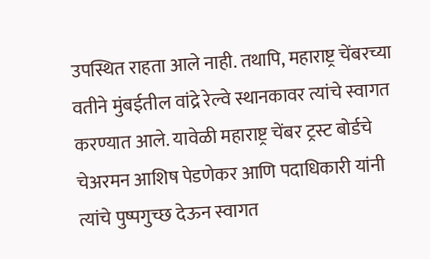उपस्थित राहता आले नाही. तथापि, महाराष्ट्र चेंबरच्या वतीने मुंबईतील वांद्रे रेल्वे स्थानकावर त्यांचे स्वागत करण्यात आले. यावेळी महाराष्ट्र चेंबर ट्रस्ट बोर्डचे चेअरमन आशिष पेडणेकर आणि पदाधिकारी यांनी त्यांचे पुष्पगुच्छ देऊन स्वागत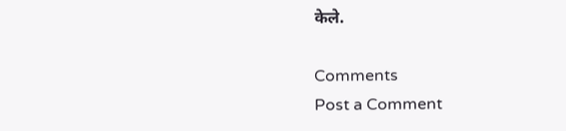केले.

Comments
Post a Comment